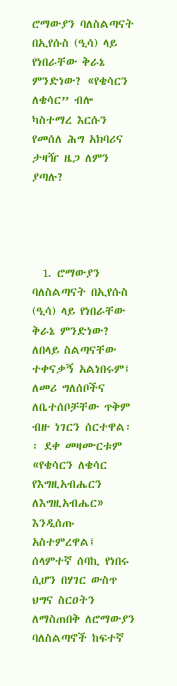ሮማውያን ባለስልጣናት በኢየሱስ (ዒሳ) ላይ የነበራቸው ቅራኔ ምንድነው? «የቄሳርን ለቄሳር” ብሎ ካስተማረ እርሱን የመሰለ ሕግ አክባሪና ታዛዥ ዜጋ ለምን ያጣሉ?




  1. ሮማውያን ባለስልጣናት በኢየሱስ (ዒሳ) ላይ የነበራቸው ቅራኔ ምንድነው? ለበላይ ስልጣናቸው ተቀናቃኝ አልነበሩም፤ ለመሪ ግለሰቦችና ለቤተሰቦቻቸው ጥቅም ብዙ ነገርን ሰርተዋል፡፡ ደቀ መዛሙርቱም «የቄሳርን ለቄሳር የእግዚአብሔርን ለእግዚአብሔር» እንዲሰጡ አስተምረዋል፤ ሰላምተኛ ሰባኪ የነበሩ ሲሆን በሃገር ውስጥ ህግና ስርዐትን ለማስጠበቅ ለሮማውያን ባለስልጣኖች ከፍተኛ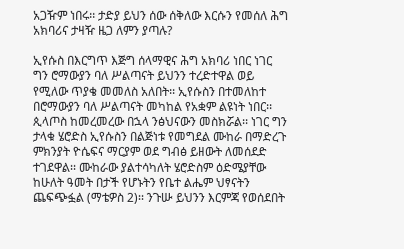አጋዥም ነበሩ፡፡ ታድያ ይህን ሰው ሰቅለው እርሱን የመሰለ ሕግ አክባሪና ታዛዥ ዜጋ ለምን ያጣሉ?

ኢየሱስ በእርግጥ እጅግ ሰላማዊና ሕግ አክባሪ ነበር ነገር ግን ሮማውያን ባለ ሥልጣናት ይህንን ተረድተዋል ወይ የሚለው ጥያቄ መመለስ አለበት፡፡ ኢየሱስን በተመለከተ በሮማውያን ባለ ሥልጣናት መካከል የአቋም ልዩነት ነበር፡፡ ጲላጦስ ከመረመረው በኋላ ንፅህናውን መስክሯል፡፡ ነገር ግን ታላቁ ሄሮድስ ኢየሱስን በልጅነቱ የመግደል ሙከራ በማድረጉ ምክንያት ዮሴፍና ማርያም ወደ ግብፅ ይዘውት ለመሰደድ ተገደዋል፡፡ ሙከራው ያልተሳካለት ሄሮድስም ዕድሜያቸው ከሁለት ዓመት በታች የሆኑትን የቤተ ልሔም ህፃናትን ጨፍጭፏል (ማቴዎስ 2)፡፡ ንጉሡ ይህንን እርምጃ የወሰደበት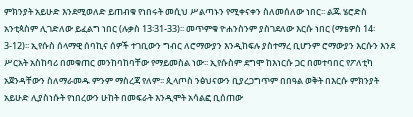ምክንያት አይሁድ እንደሚወለድ ይጠብቁ የነበሩት መሲህ ሥልጣኑን የሚቀናቀን ስለመሰለው ነበር፡፡ ልጁ ሄሮድስ አንቲጳስም ሊገድለው ይፈልግ ነበር (ሉቃስ 13፡31-33)፡፡ መጥምቁ ዮሐንስንም ያስገደለው እርሱ ነበር (ማቴዎስ 14፡3-12)፡፡ ኢየሱስ ሰላማዊ ሰባኪና ሰዎች ተገቢውን ግብር ለሮማውያን እንዲከፍሉ ያስተማረ ቢሆንም ሮማውያን እርሱን እንደ ሥርአት አስከባሪ በመቁጠር መንከባከባቸው የማይመስል ነው፡፡ ኢየሱስም ደግሞ ከእነርሱ ጋር በመተባበር የፖለቲካ አጀንዳቸውን ስለማራመዱ ምንም ማስረጃ የለም፡፡ ጲላጦስ ንፅህናውን ቢያረጋግጥም በበዓል ወቅት በእርሱ ምክንያት አይሁድ ሊያስነሱት የነበረውን ሁከት በመፍራት እንዲሞት አሳልፎ ቢሰጠው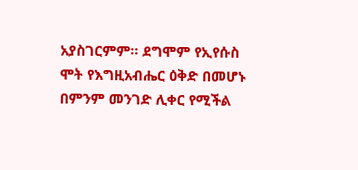አያስገርምም፡፡ ደግሞም የኢየሱስ ሞት የእግዚአብሔር ዕቅድ በመሆኑ በምንም መንገድ ሊቀር የሚችል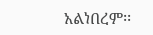አልነበረም፡፡